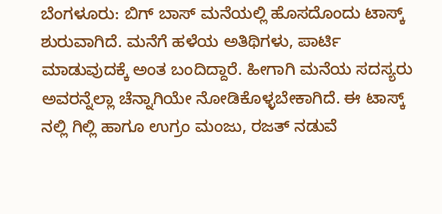ಬೆಂಗಳೂರು: ಬಿಗ್ ಬಾಸ್ ಮನೆಯಲ್ಲಿ ಹೊಸದೊಂದು ಟಾಸ್ಕ್ ಶುರುವಾಗಿದೆ. ಮನೆಗೆ ಹಳೆಯ ಅತಿಥಿಗಳು, ಪಾರ್ಟಿ ಮಾಡುವುದಕ್ಕೆ ಅಂತ ಬಂದಿದ್ದಾರೆ. ಹೀಗಾಗಿ ಮನೆಯ ಸದಸ್ಯರು ಅವರನ್ನೆಲ್ಲಾ ಚೆನ್ನಾಗಿಯೇ ನೋಡಿಕೊಳ್ಳಬೇಕಾಗಿದೆ. ಈ ಟಾಸ್ಕ್ ನಲ್ಲಿ ಗಿಲ್ಲಿ ಹಾಗೂ ಉಗ್ರಂ ಮಂಜು, ರಜತ್ ನಡುವೆ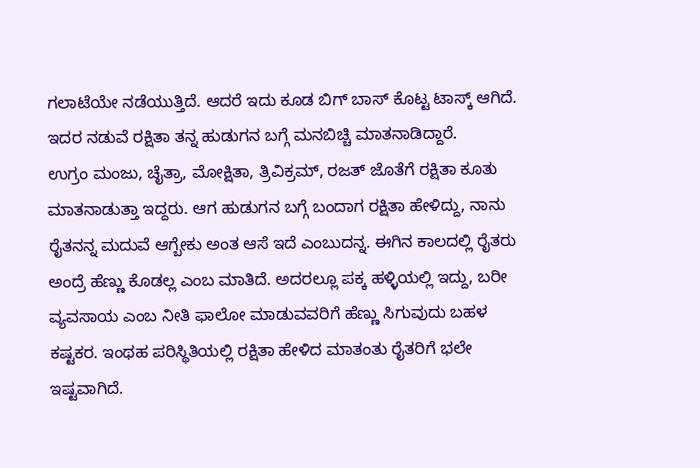ಗಲಾಟೆಯೇ ನಡೆಯುತ್ತಿದೆ. ಆದರೆ ಇದು ಕೂಡ ಬಿಗ್ ಬಾಸ್ ಕೊಟ್ಟ ಟಾಸ್ಕ್ ಆಗಿದೆ. ಇದರ ನಡುವೆ ರಕ್ಷಿತಾ ತನ್ನ ಹುಡುಗನ ಬಗ್ಗೆ ಮನಬಿಚ್ಚಿ ಮಾತನಾಡಿದ್ದಾರೆ.
ಉಗ್ರಂ ಮಂಜು, ಚೈತ್ರಾ, ಮೋಕ್ಷಿತಾ, ತ್ರಿವಿಕ್ರಮ್, ರಜತ್ ಜೊತೆಗೆ ರಕ್ಷಿತಾ ಕೂತು ಮಾತನಾಡುತ್ತಾ ಇದ್ದರು. ಆಗ ಹುಡುಗನ ಬಗ್ಗೆ ಬಂದಾಗ ರಕ್ಷಿತಾ ಹೇಳಿದ್ದು, ನಾನು ರೈತನನ್ನ ಮದುವೆ ಆಗ್ಬೇಕು ಅಂತ ಆಸೆ ಇದೆ ಎಂಬುದನ್ನ. ಈಗಿನ ಕಾಲದಲ್ಲಿ ರೈತರು ಅಂದ್ರೆ ಹೆಣ್ಣು ಕೊಡಲ್ಲ ಎಂಬ ಮಾತಿದೆ. ಅದರಲ್ಲೂ ಪಕ್ಕ ಹಳ್ಳಿಯಲ್ಲಿ ಇದ್ದು, ಬರೀ ವ್ಯವಸಾಯ ಎಂಬ ನೀತಿ ಫಾಲೋ ಮಾಡುವವರಿಗೆ ಹೆಣ್ಣು ಸಿಗುವುದು ಬಹಳ ಕಷ್ಟಕರ. ಇಂಥಹ ಪರಿಸ್ಥಿತಿಯಲ್ಲಿ ರಕ್ಷಿತಾ ಹೇಳಿದ ಮಾತಂತು ರೈತರಿಗೆ ಭಲೇ ಇಷ್ಟವಾಗಿದೆ.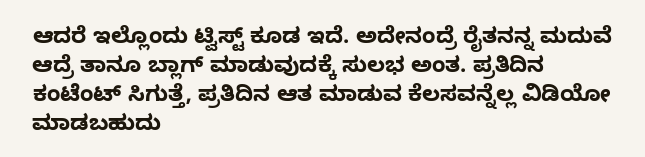ಆದರೆ ಇಲ್ಲೊಂದು ಟ್ವಿಸ್ಟ್ ಕೂಡ ಇದೆ. ಅದೇನಂದ್ರೆ ರೈತನನ್ನ ಮದುವೆ ಆದ್ರೆ ತಾನೂ ಬ್ಲಾಗ್ ಮಾಡುವುದಕ್ಕೆ ಸುಲಭ ಅಂತ. ಪ್ರತಿದಿನ ಕಂಟೆಂಟ್ ಸಿಗುತ್ತೆ, ಪ್ರತಿದಿನ ಆತ ಮಾಡುವ ಕೆಲಸವನ್ನೆಲ್ಲ ವಿಡಿಯೋ ಮಾಡಬಹುದು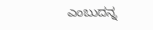ಎಂಬುದನ್ನ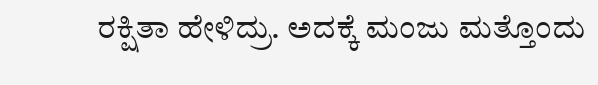ರಕ್ಷಿತಾ ಹೇಳಿದ್ರು. ಅದಕ್ಕೆ ಮಂಜು ಮತ್ತೊಂದು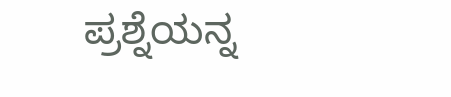ಪ್ರಶ್ನೆಯನ್ನ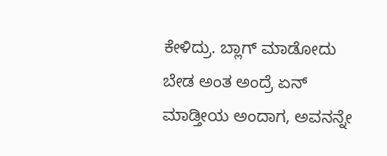ಕೇಳಿದ್ರು. ಬ್ಲಾಗ್ ಮಾಡೋದು ಬೇಡ ಅಂತ ಅಂದ್ರೆ ಏನ್ ಮಾಡ್ತೀಯ ಅಂದಾಗ, ಅವನನ್ನೇ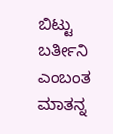ಬಿಟ್ಟು ಬರ್ತೀನಿ ಎಂಬಂತ ಮಾತನ್ನ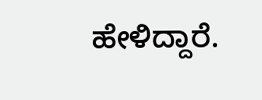ಹೇಳಿದ್ದಾರೆ.